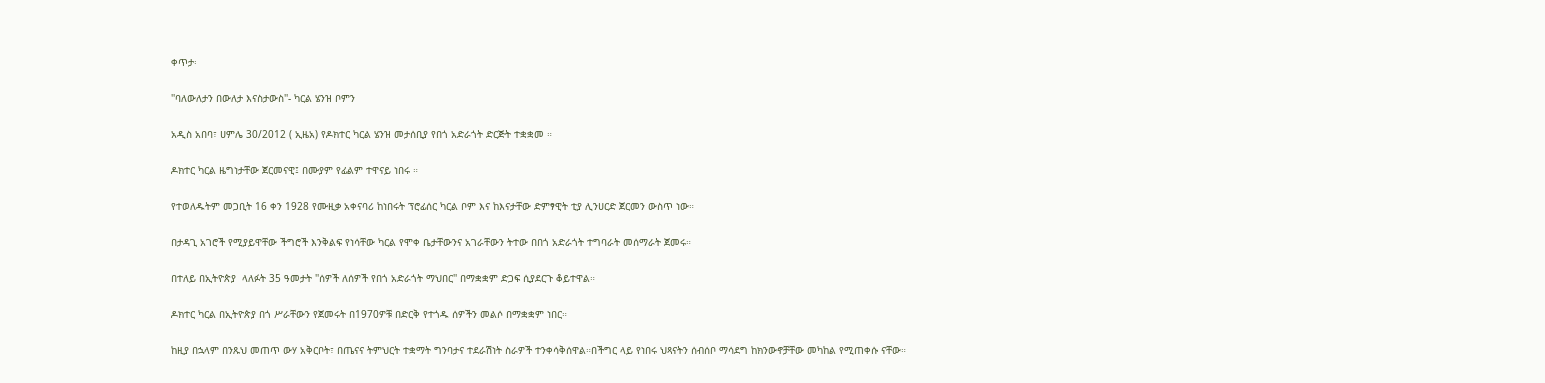ቀጥታ፡

''ባለውለታን በውለታ እናስታውስ''- ካርል ሄንዝ ቦምን

አዲስ አበባ፣ ሀምሌ 30/2012 ( ኢዜአ) የዶክተር ካርል ሄንዝ መታሰቢያ የበጎ አድራጎት ድርጅት ተቋቋመ ።

ዶክተር ካርል ዜግነታቸው ጀርመናዊ፤ በሙያም የፊልም ተዋናይ ነበሩ ።

የተወለዱትም መጋቢት 16 ቀን 1928 የሙዚቃ አቀናባሪ ከነበሩት ፕሮፊሰር ካርል ቦም እና ከእናታቸው ድምፃዊት ቲያ ሊንሀርድ ጀርመን ውስጥ ነው።

በታዳጊ አገሮች የሚያይዋቸው ችግሮች እንቅልፍ የነሳቸው ካርል የሞቀ ቤታቸውንና አገራቸውን ትተው በበጎ አድራጎት ተግባራት መሰማራት ጀመሩ።

በተለይ በኢትዮጵያ  ላለፉት 35 ዓመታት ''ሰዎች ለሰዎች የበጎ አድራጎት ማህበር'' በማቋቋም ድጋፍ ሲያደርጉ ቆይተዋል።

ዶክተር ካርል በኢትዮጵያ በጎ ሥራቸውን የጀመሩት በ1970ዎቹ በድርቅ የተጎዱ ሰዎችን መልሶ በማቋቋም ነበር።

ከዚያ በኋላም በንጹህ መጠጥ ውሃ አቅርቦት፣ በጤናና ትምህርት ተቋማት ግንባታና ተደራሽነት ስራዎች ተንቀሳቅሰዋል።በችግር ላይ የነበሩ ህጻናትን ሰብሰቦ ማሳደግ ከክንውኖቻቸው መካከል የሚጠቀሱ ናቸው።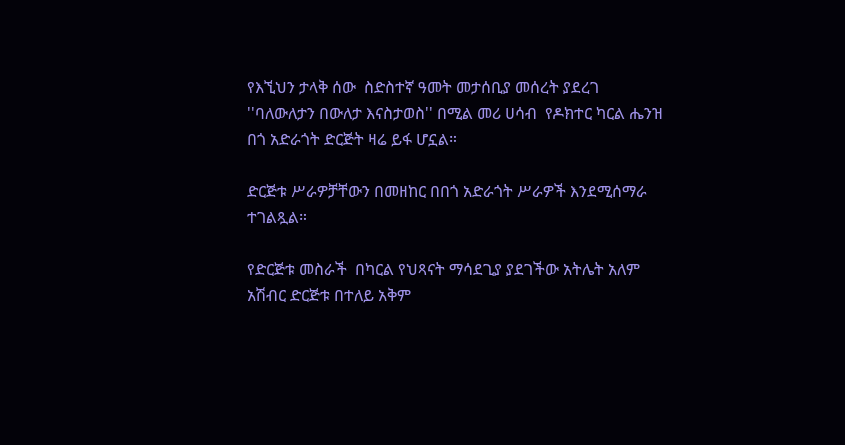የእኚህን ታላቅ ሰው  ስድስተኛ ዓመት መታሰቢያ መሰረት ያደረገ  ''ባለውለታን በውለታ እናስታወስ'' በሚል መሪ ሀሳብ  የዶክተር ካርል ሔንዝ በጎ አድራጎት ድርጅት ዛሬ ይፋ ሆኗል።

ድርጅቱ ሥራዎቻቸውን በመዘከር በበጎ አድራጎት ሥራዎች እንደሚሰማራ ተገልጿል።

የድርጅቱ መስራች  በካርል የህጻናት ማሳደጊያ ያደገችው አትሌት አለም አሽብር ድርጅቱ በተለይ አቅም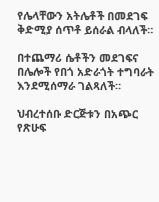የሌላቸውን አትሌቶች በመደገፍ  ቅድሚያ ሰጥቶ ይሰራል ብላለች።

በተጨማሪ ሴቶችን መደገፍና በሌሎች የበጎ አድራጎት ተግባራት እንደሚሰማራ ገልጻለች።

ህብረተሰቡ ድርጅቱን በአጭር የጽሁፍ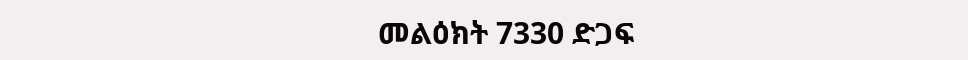መልዕክት 7330 ድጋፍ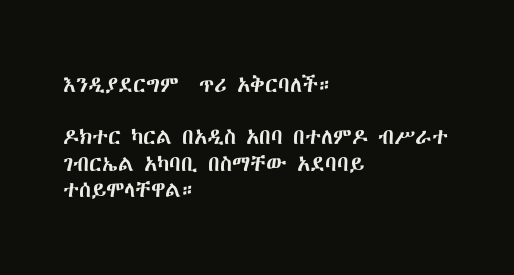እንዲያደርግም  ጥሪ አቅርባለች።

ዶክተር ካርል በአዲስ አበባ በተለምዶ ብሥራተ ገብርኤል አካባቢ በስማቸው አደባባይ ተሰይሞላቸዋል።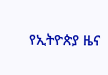የኢትዮጵያ ዜና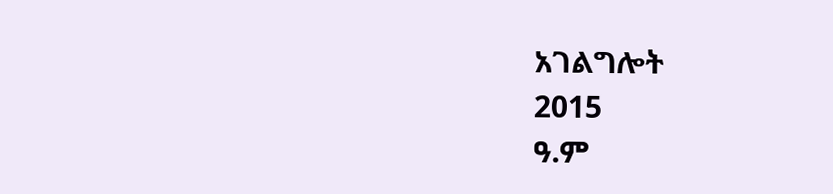አገልግሎት
2015
ዓ.ም